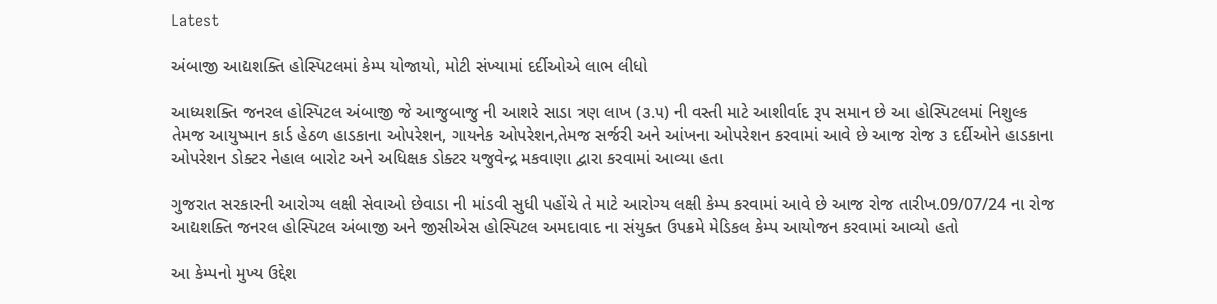Latest

અંબાજી આદ્યશક્તિ હોસ્પિટલમાં કેમ્પ યોજાયો, મોટી સંખ્યામાં દર્દીઓએ લાભ લીધો

આધ્યશક્તિ જનરલ હોસ્પિટલ અંબાજી જે આજુબાજુ ની આશરે સાડા ત્રણ લાખ (૩.૫) ની વસ્તી માટે આશીર્વાદ રૂપ સમાન છે આ હોસ્પિટલમાં નિશુલ્ક તેમજ આયુષ્માન કાર્ડ હેઠળ હાડકાના ઓપરેશન, ગાયનેક ઓપરેશન,તેમજ સર્જરી અને આંખના ઓપરેશન કરવામાં આવે છે આજ રોજ ૩ દર્દીઓને હાડકાના ઓપરેશન ડોક્ટર નેહાલ બારોટ અને અધિક્ષક ડોક્ટર યજુવેન્દ્ર મકવાણા દ્વારા કરવામાં આવ્યા હતા

ગુજરાત સરકારની આરોગ્ય લક્ષી સેવાઓ છેવાડા ની માંડવી સુધી પહોંચે તે માટે આરોગ્ય લક્ષી કેમ્પ કરવામાં આવે છે આજ રોજ તારીખ.09/07/24 ના રોજ આદ્યશક્તિ જનરલ હોસ્પિટલ અંબાજી અને જીસીએસ હોસ્પિટલ અમદાવાદ ના સંયુક્ત ઉપક્રમે મેડિકલ કેમ્પ આયોજન કરવામાં આવ્યો હતો

આ કેમ્પનો મુખ્ય ઉદ્દેશ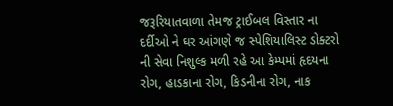જરૂરિયાતવાળા તેમજ ટ્રાઈબલ વિસ્તાર ના દર્દીઓ ને ઘર આંગણે જ સ્પેશિયાલિસ્ટ ડોક્ટરો ની સેવા નિશુલ્ક મળી રહે આ કેમ્પમાં હૃદયના રોગ, હાડકાના રોગ, કિડનીના રોગ, નાક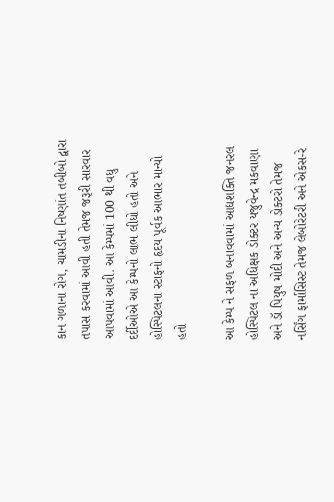કાન ગળાના રોગ, ચામડીના નિષ્ણાંત તબીબો દ્વારા તપાસ કરવામાં આવી હતી તેમજ જરૂરી સારવાર આપવામાં આવી. આ કેમ્પમાં 100 થી વધુ દર્દીઓએ આ કેમ્પનો લાભ લીધો હતો અને હોસ્પિટલના સ્ટાફનો હૃદય પૂર્વક આભાર માન્યો હતો

આ કેમ્પ ને સફળ બનાવવામાં આદ્યશક્તિ જનરલ હોસ્પિટલ ના અધિક્ષક ડોક્ટર યજુવેન્દ્ર મકવાણા અને ડૉ પિયુષ મોદી અને અન્ય ડોક્ટરો તેમજ નર્સિંગ ફાર્માસિસ્ટ તેમજ લેબોરેટરી અને એકસ-રે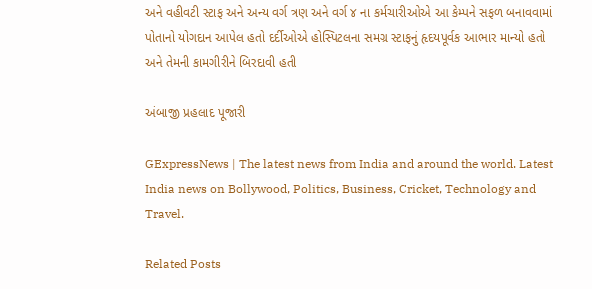અને વહીવટી સ્ટાફ અને અન્ય વર્ગ ત્રણ અને વર્ગ ૪ ના કર્મચારીઓએ આ કેમ્પને સફળ બનાવવામાં પોતાનો યોગદાન આપેલ હતો દર્દીઓએ હોસ્પિટલના સમગ્ર સ્ટાફનું હૃદયપૂર્વક આભાર માન્યો હતો અને તેમની કામગીરીને બિરદાવી હતી

અંબાજી પ્રહલાદ પૂજારી

GExpressNews | The latest news from India and around the world. Latest India news on Bollywood, Politics, Business, Cricket, Technology and Travel.

Related Posts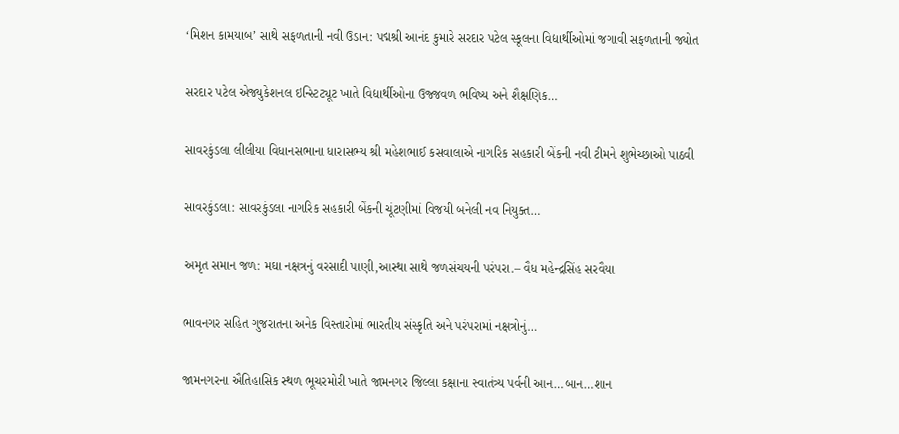‘મિશન કામયાબ’ સાથે સફળતાની નવી ઉડાન: પદ્મશ્રી આનંદ કુમારે સરદાર પટેલ સ્કૂલના વિદ્યાર્થીઓમાં જગાવી સફળતાની જ્યોત

સરદાર પટેલ એજ્યુકેશનલ ઇન્સ્ટિટ્યૂટ ખાતે વિદ્યાર્થીઓના ઉજ્જવળ ભવિષ્ય અને શૈક્ષણિક…

સાવરકુંડલા લીલીયા વિધાનસભાના ધારાસભ્ય શ્રી મહેશભાઈ કસવાલાએ નાગરિક સહકારી બેંકની નવી ટીમને શુભેચ્છાઓ પાઠવી

સાવરકુંડલા: સાવરકુંડલા નાગરિક સહકારી બેંકની ચૂંટણીમાં વિજયી બનેલી નવ નિયુક્ત…

અમૃત સમાન જળ: મઘા નક્ષત્રનું વરસાદી પાણી,આસ્થા સાથે જળસંચયની પરંપરા.– વૈધ મહેન્દ્રસિંહ સરવૈયા

ભાવનગર સહિત ગુજરાતના અનેક વિસ્તારોમાં ભારતીય સંસ્કૃતિ અને પરંપરામાં નક્ષત્રોનું…

જામનગરના ઐતિહાસિક સ્થળ ભૂચરમોરી ખાતે જામનગર જિલ્લા કક્ષાના સ્વાતંત્ર્ય પર્વની આન…બાન…શાન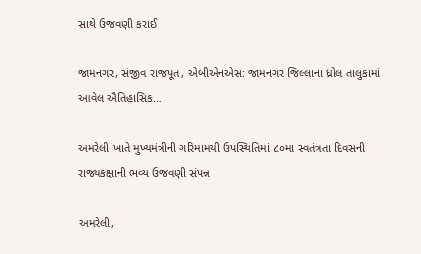સાથે ઉજવણી કરાઈ

જામનગર, સંજીવ રાજપૂત, એબીએનએસ: જામનગર જિલ્લાના ધ્રોલ તાલુકામાં આવેલ ઐતિહાસિક…

અમરેલી ખાતે મુખ્યમંત્રીની ગરિમામયી ઉપસ્થિતિમાં ૮૦મા સ્વતંત્રતા દિવસની રાજ્યકક્ષાની ભવ્ય ઉજવણી સંપન્ન

અમરેલી,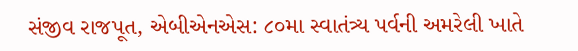સંજીવ રાજપૂત, એબીએનએસ: ૮૦મા સ્વાતંત્ર્ય પર્વની અમરેલી ખાતે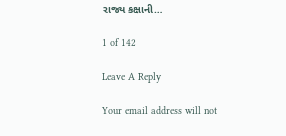રાજ્ય કક્ષાની…

1 of 142

Leave A Reply

Your email address will not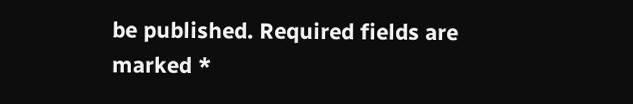be published. Required fields are marked *